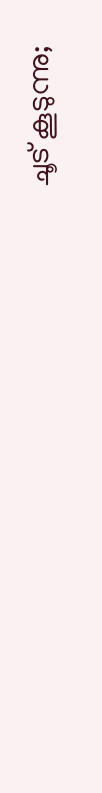ചൂട് കൂടുന്നു;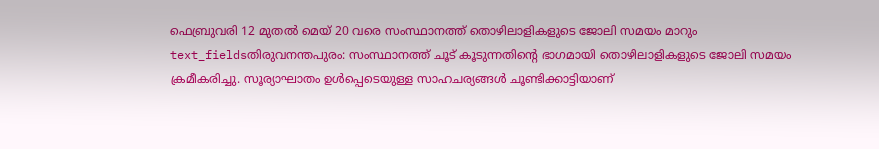ഫെബ്രുവരി 12 മുതൽ മെയ് 20 വരെ സംസ്ഥാനത്ത് തൊഴിലാളികളുടെ ജോലി സമയം മാറും
text_fieldsതിരുവനന്തപുരം: സംസ്ഥാനത്ത് ചൂട് കൂടുന്നതിന്റെ ഭാഗമായി തൊഴിലാളികളുടെ ജോലി സമയം ക്രമീകരിച്ചു. സൂര്യാഘാതം ഉൾപ്പെടെയുള്ള സാഹചര്യങ്ങൾ ചൂണ്ടിക്കാട്ടിയാണ്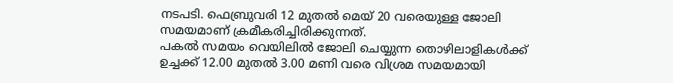നടപടി. ഫെബ്രുവരി 12 മുതൽ മെയ് 20 വരെയുള്ള ജോലി സമയമാണ് ക്രമീകരിച്ചിരിക്കുന്നത്.
പകൽ സമയം വെയിലിൽ ജോലി ചെയ്യുന്ന തൊഴിലാളികൾക്ക് ഉച്ചക്ക് 12.00 മുതൽ 3.00 മണി വരെ വിശ്രമ സമയമായി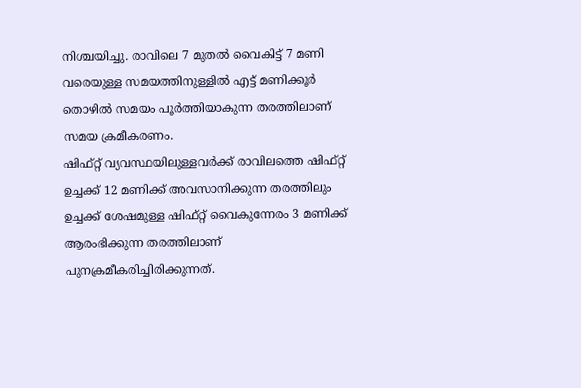നിശ്ചയിച്ചു. രാവിലെ 7 മുതൽ വൈകിട്ട് 7 മണി വരെയുള്ള സമയത്തിനുള്ളിൽ എട്ട് മണിക്കൂർ തൊഴിൽ സമയം പൂർത്തിയാകുന്ന തരത്തിലാണ് സമയ ക്രമീകരണം.
ഷിഫ്റ്റ് വ്യവസ്ഥയിലുള്ളവർക്ക് രാവിലത്തെ ഷിഫ്റ്റ് ഉച്ചക്ക് 12 മണിക്ക് അവസാനിക്കുന്ന തരത്തിലും ഉച്ചക്ക് ശേഷമുള്ള ഷിഫ്റ്റ് വൈകുന്നേരം 3 മണിക്ക് ആരംഭിക്കുന്ന തരത്തിലാണ് പുനക്രമീകരിച്ചിരിക്കുന്നത്.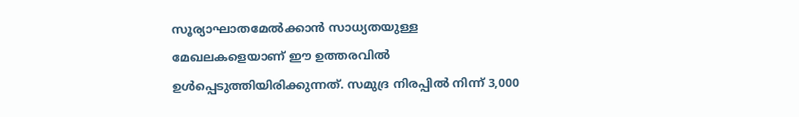സൂര്യാഘാതമേൽക്കാൻ സാധ്യതയുള്ള മേഖലകളെയാണ് ഈ ഉത്തരവിൽ ഉൾപ്പെടുത്തിയിരിക്കുന്നത്. സമുദ്ര നിരപ്പിൽ നിന്ന് 3,000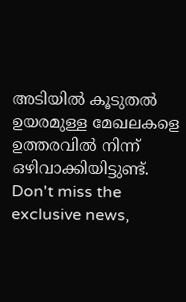അടിയിൽ കൂടുതൽ ഉയരമുള്ള മേഖലകളെ ഉത്തരവിൽ നിന്ന് ഒഴിവാക്കിയിട്ടുണ്ട്.
Don't miss the exclusive news,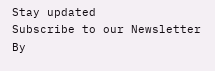Stay updated
Subscribe to our Newsletter
By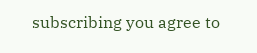subscribing you agree to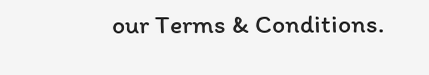our Terms & Conditions.